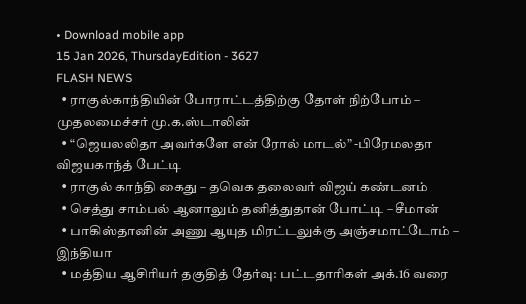• Download mobile app
15 Jan 2026, ThursdayEdition - 3627
FLASH NEWS
  • ராகுல்காந்தியின் போராட்டத்திற்கு தோள் நிற்போம் – முதலமைச்சர் மு.க.ஸ்டாலின்
  • “ஜெயலலிதா அவர்களே என் ரோல் மாடல்” -பிரேமலதா விஜயகாந்த் பேட்டி
  • ராகுல் காந்தி கைது – தவெக தலைவர் விஜய் கண்டனம்
  • செத்து சாம்பல் ஆனாலும் தனித்துதான் போட்டி – சீமான்
  • பாகிஸ்தானின் அணு ஆயுத மிரட்டலுக்கு அஞ்சமாட்டோம் – இந்தியா
  • மத்திய ஆசிரியர் தகுதித் தேர்வு: பட்டதாரிகள் அக்.16 வரை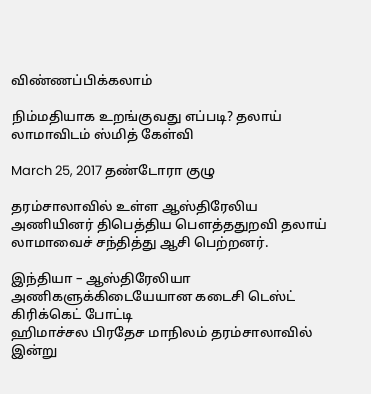விண்ணப்பிக்கலாம்

நிம்மதியாக உறங்குவது எப்படி? தலாய் லாமாவிடம் ஸ்மித் கேள்வி

March 25, 2017 தண்டோரா குழு

தரம்சாலாவில் உள்ள ஆஸ்திரேலிய அணியினர் திபெத்திய பெளத்ததுறவி தலாய் லாமாவைச் சந்தித்து ஆசி பெற்றனர்.

இந்தியா – ஆஸ்திரேலியா அணிகளுக்கிடையேயான கடைசி டெஸ்ட் கிரிக்கெட் போட்டி
ஹிமாச்சல பிரதேச மாநிலம் தரம்சாலாவில் இன்று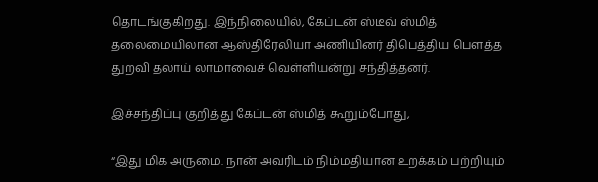தொடங்குகிறது. இந்நிலையில், கேப்டன் ஸ்டீவ் ஸ்மித் தலைமையிலான ஆஸ்திரேலியா அணியினர் திபெத்திய பெளத்த துறவி தலாய் லாமாவைச் வெள்ளியன்று சந்தித்தனர்.

இச்சந்திப்பு குறித்து கேப்டன் ஸ்மித் கூறும்போது,

“இது மிக அருமை. நான் அவரிடம் நிம்மதியான உறக்கம் பற்றியும்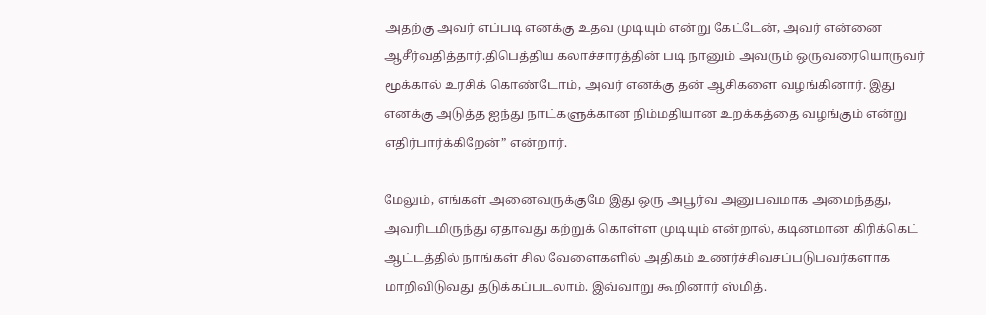அதற்கு அவர் எப்படி எனக்கு உதவ முடியும் என்று கேட்டேன், அவர் என்னை ஆசீர்வதித்தார்.திபெத்திய கலாச்சாரத்தின் படி நானும் அவரும் ஒருவரையொருவர் மூக்கால் உரசிக் கொண்டோம், அவர் எனக்கு தன் ஆசிகளை வழங்கினார். இது எனக்கு அடுத்த ஐந்து நாட்களுக்கான நிம்மதியான உறக்கத்தை வழங்கும் என்று எதிர்பார்க்கிறேன்” என்றார்.

மேலும், எங்கள் அனைவருக்குமே இது ஒரு அபூர்வ அனுபவமாக அமைந்தது, அவரிடமிருந்து ஏதாவது கற்றுக் கொள்ள முடியும் என்றால், கடினமான கிரிக்கெட் ஆட்டத்தில் நாங்கள் சில வேளைகளில் அதிகம் உணர்ச்சிவசப்படுபவர்களாக மாறிவிடுவது தடுக்கப்படலாம். இவ்வாறு கூறினார் ஸ்மித்.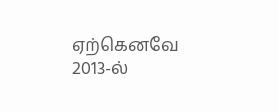ஏற்கெனவே 2013-ல்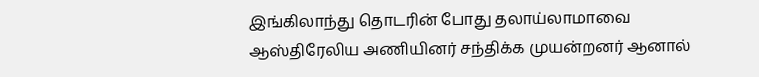இங்கிலாந்து தொடரின் போது தலாய்லாமாவை ஆஸ்திரேலிய அணியினர் சந்திக்க முயன்றனர் ஆனால்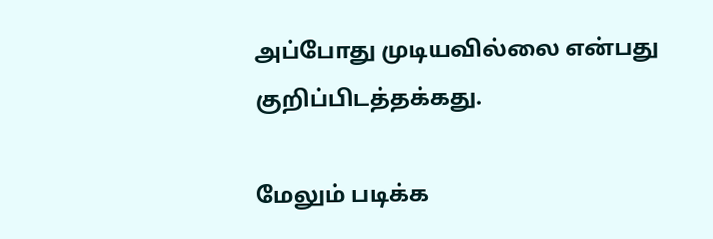அப்போது முடியவில்லை என்பது குறிப்பிடத்தக்கது.

மேலும் படிக்க